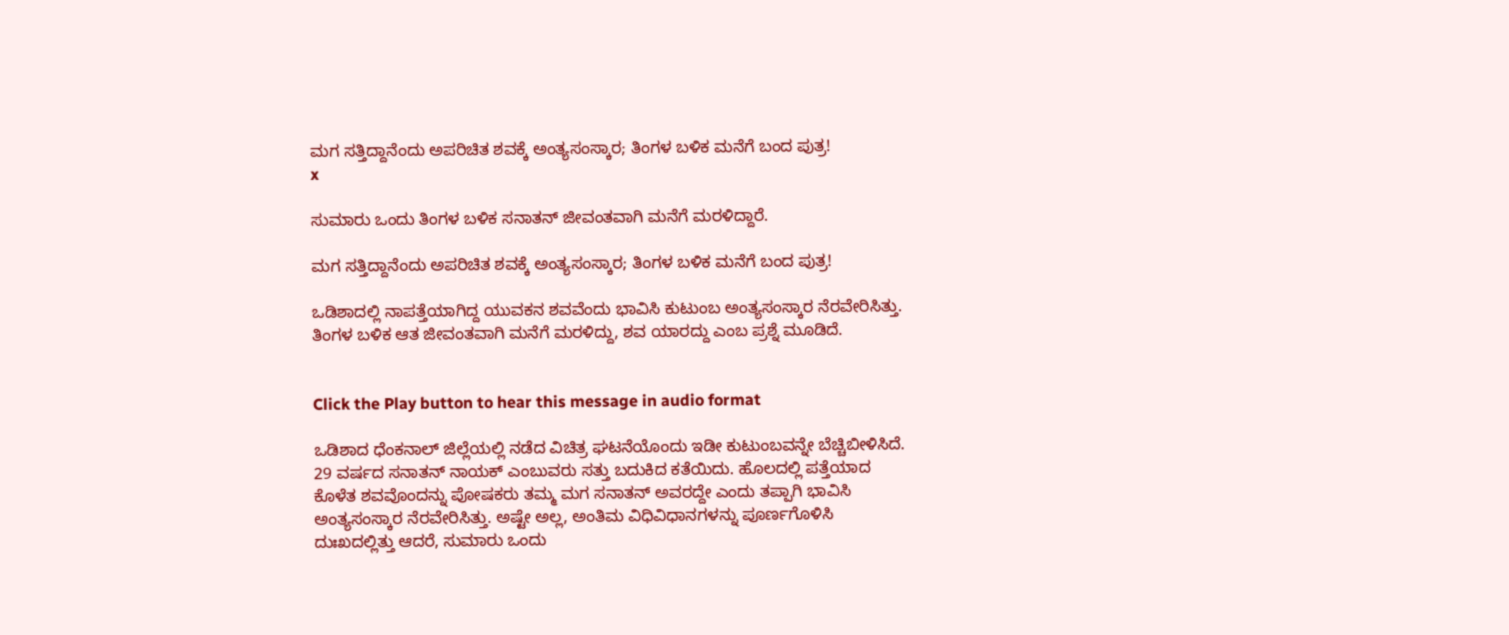ಮಗ ಸತ್ತಿದ್ದಾನೆಂದು ಅಪರಿಚಿತ ಶವಕ್ಕೆ ಅಂತ್ಯಸಂಸ್ಕಾರ; ತಿಂಗಳ ಬಳಿಕ ಮನೆಗೆ ಬಂದ ಪುತ್ರ!
x

ಸುಮಾರು ಒಂದು ತಿಂಗಳ ಬಳಿಕ ಸನಾತನ್ ಜೀವಂತವಾಗಿ ಮನೆಗೆ ಮರಳಿದ್ದಾರೆ.

ಮಗ ಸತ್ತಿದ್ದಾನೆಂದು ಅಪರಿಚಿತ ಶವಕ್ಕೆ ಅಂತ್ಯಸಂಸ್ಕಾರ; ತಿಂಗಳ ಬಳಿಕ ಮನೆಗೆ ಬಂದ ಪುತ್ರ!

ಒಡಿಶಾದಲ್ಲಿ ನಾಪತ್ತೆಯಾಗಿದ್ದ ಯುವಕನ ಶವವೆಂದು ಭಾವಿಸಿ ಕುಟುಂಬ ಅಂತ್ಯಸಂಸ್ಕಾರ ನೆರವೇರಿಸಿತ್ತು. ತಿಂಗಳ ಬಳಿಕ ಆತ ಜೀವಂತವಾಗಿ ಮನೆಗೆ ಮರಳಿದ್ದು, ಶವ ಯಾರದ್ದು ಎಂಬ ಪ್ರಶ್ನೆ ಮೂಡಿದೆ.


Click the Play button to hear this message in audio format

ಒಡಿಶಾದ ಧೆಂಕನಾಲ್ ಜಿಲ್ಲೆಯಲ್ಲಿ ನಡೆದ ವಿಚಿತ್ರ ಘಟನೆಯೊಂದು ಇಡೀ ಕುಟುಂಬವನ್ನೇ ಬೆಚ್ಚಿಬೀಳಿಸಿದೆ. 29 ವರ್ಷದ ಸನಾತನ್ ನಾಯಕ್ ಎಂಬುವರು ಸತ್ತು ಬದುಕಿದ ಕತೆಯಿದು. ಹೊಲದಲ್ಲಿ ಪತ್ತೆಯಾದ ಕೊಳೆತ ಶವವೊಂದನ್ನು ಪೋಷಕರು ತಮ್ಮ ಮಗ ಸನಾತನ್ ಅವರದ್ದೇ ಎಂದು ತಪ್ಪಾಗಿ ಭಾವಿಸಿ ಅಂತ್ಯಸಂಸ್ಕಾರ ನೆರವೇರಿಸಿತ್ತು. ಅಷ್ಟೇ ಅಲ್ಲ, ಅಂತಿಮ ವಿಧಿವಿಧಾನಗಳನ್ನು ಪೂರ್ಣಗೊಳಿಸಿ ದುಃಖದಲ್ಲಿತ್ತು ಆದರೆ, ಸುಮಾರು ಒಂದು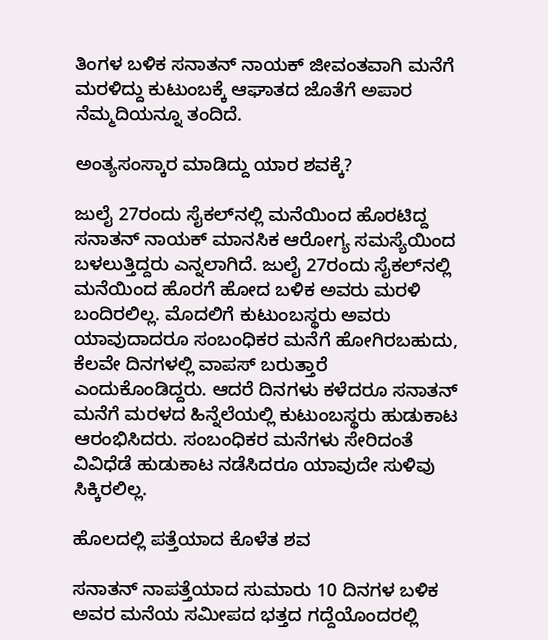ತಿಂಗಳ ಬಳಿಕ ಸನಾತನ್ ನಾಯಕ್ ಜೀವಂತವಾಗಿ ಮನೆಗೆ ಮರಳಿದ್ದು ಕುಟುಂಬಕ್ಕೆ ಆಘಾತದ ಜೊತೆಗೆ ಅಪಾರ ನೆಮ್ಮದಿಯನ್ನೂ ತಂದಿದೆ.

ಅಂತ್ಯಸಂಸ್ಕಾರ ಮಾಡಿದ್ದು ಯಾರ ಶವಕ್ಕೆ?

ಜುಲೈ 27ರಂದು ಸೈಕಲ್‌ನಲ್ಲಿ ಮನೆಯಿಂದ ಹೊರಟಿದ್ದ ಸನಾತನ್ ನಾಯಕ್ ಮಾನಸಿಕ ಆರೋಗ್ಯ ಸಮಸ್ಯೆಯಿಂದ ಬಳಲುತ್ತಿದ್ದರು ಎನ್ನಲಾಗಿದೆ. ಜುಲೈ 27ರಂದು ಸೈಕಲ್‌ನಲ್ಲಿ ಮನೆಯಿಂದ ಹೊರಗೆ ಹೋದ ಬಳಿಕ ಅವರು ಮರಳಿ ಬಂದಿರಲಿಲ್ಲ. ಮೊದಲಿಗೆ ಕುಟುಂಬಸ್ಥರು ಅವರು ಯಾವುದಾದರೂ ಸಂಬಂಧಿಕರ ಮನೆಗೆ ಹೋಗಿರಬಹುದು, ಕೆಲವೇ ದಿನಗಳಲ್ಲಿ ವಾಪಸ್ ಬರುತ್ತಾರೆ ಎಂದುಕೊಂಡಿದ್ದರು. ಆದರೆ ದಿನಗಳು ಕಳೆದರೂ ಸನಾತನ್ ಮನೆಗೆ ಮರಳದ ಹಿನ್ನೆಲೆಯಲ್ಲಿ ಕುಟುಂಬಸ್ಥರು ಹುಡುಕಾಟ ಆರಂಭಿಸಿದರು. ಸಂಬಂಧಿಕರ ಮನೆಗಳು ಸೇರಿದಂತೆ ವಿವಿಧೆಡೆ ಹುಡುಕಾಟ ನಡೆಸಿದರೂ ಯಾವುದೇ ಸುಳಿವು ಸಿಕ್ಕಿರಲಿಲ್ಲ.

ಹೊಲದಲ್ಲಿ ಪತ್ತೆಯಾದ ಕೊಳೆತ ಶವ

ಸನಾತನ್ ನಾಪತ್ತೆಯಾದ ಸುಮಾರು 10 ದಿನಗಳ ಬಳಿಕ ಅವರ ಮನೆಯ ಸಮೀಪದ ಭತ್ತದ ಗದ್ದೆಯೊಂದರಲ್ಲಿ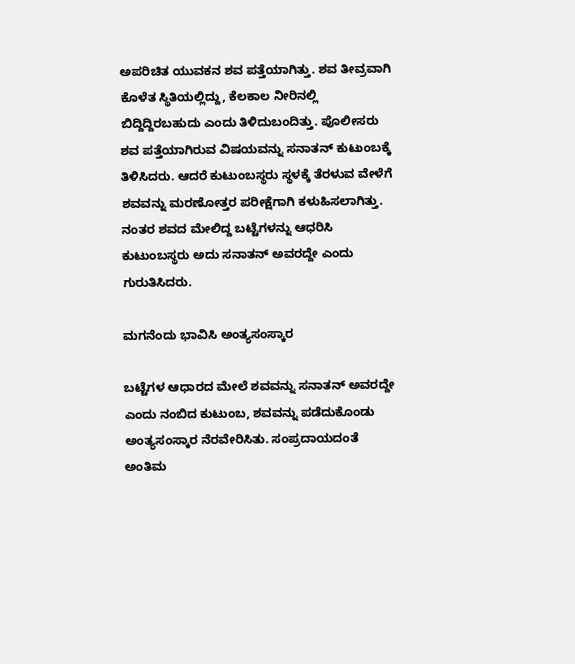ಅಪರಿಚಿತ ಯುವಕನ ಶವ ಪತ್ತೆಯಾಗಿತ್ತು. ಶವ ತೀವ್ರವಾಗಿ ಕೊಳೆತ ಸ್ಥಿತಿಯಲ್ಲಿದ್ದು, ಕೆಲಕಾಲ ನೀರಿನಲ್ಲಿ ಬಿದ್ದಿದ್ದಿರಬಹುದು ಎಂದು ತಿಳಿದುಬಂದಿತ್ತು. ಪೊಲೀಸರು ಶವ ಪತ್ತೆಯಾಗಿರುವ ವಿಷಯವನ್ನು ಸನಾತನ್ ಕುಟುಂಬಕ್ಕೆ ತಿಳಿಸಿದರು. ಆದರೆ ಕುಟುಂಬಸ್ಥರು ಸ್ಥಳಕ್ಕೆ ತೆರಳುವ ವೇಳೆಗೆ ಶವವನ್ನು ಮರಣೋತ್ತರ ಪರೀಕ್ಷೆಗಾಗಿ ಕಳುಹಿಸಲಾಗಿತ್ತು. ನಂತರ ಶವದ ಮೇಲಿದ್ದ ಬಟ್ಟೆಗಳನ್ನು ಆಧರಿಸಿ ಕುಟುಂಬಸ್ಥರು ಅದು ಸನಾತನ್ ಅವರದ್ದೇ ಎಂದು ಗುರುತಿಸಿದರು.

ಮಗನೆಂದು ಭಾವಿಸಿ ಅಂತ್ಯಸಂಸ್ಕಾರ

ಬಟ್ಟೆಗಳ ಆಧಾರದ ಮೇಲೆ ಶವವನ್ನು ಸನಾತನ್ ಅವರದ್ದೇ ಎಂದು ನಂಬಿದ ಕುಟುಂಬ, ಶವವನ್ನು ಪಡೆದುಕೊಂಡು ಅಂತ್ಯಸಂಸ್ಕಾರ ನೆರವೇರಿಸಿತು. ಸಂಪ್ರದಾಯದಂತೆ ಅಂತಿಮ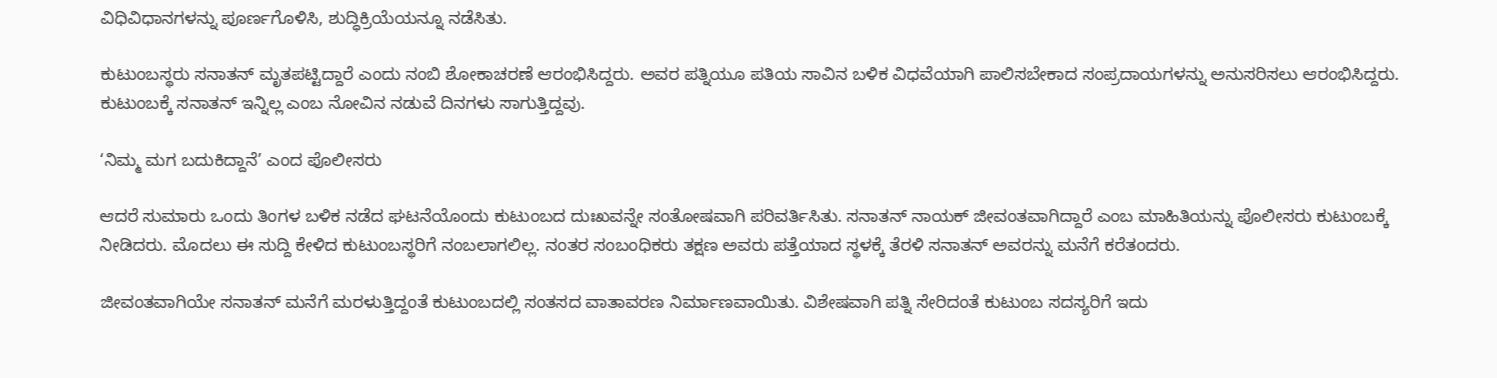ವಿಧಿವಿಧಾನಗಳನ್ನು ಪೂರ್ಣಗೊಳಿಸಿ, ಶುದ್ಧಿಕ್ರಿಯೆಯನ್ನೂ ನಡೆಸಿತು.

ಕುಟುಂಬಸ್ಥರು ಸನಾತನ್ ಮೃತಪಟ್ಟಿದ್ದಾರೆ ಎಂದು ನಂಬಿ ಶೋಕಾಚರಣೆ ಆರಂಭಿಸಿದ್ದರು. ಅವರ ಪತ್ನಿಯೂ ಪತಿಯ ಸಾವಿನ ಬಳಿಕ ವಿಧವೆಯಾಗಿ ಪಾಲಿಸಬೇಕಾದ ಸಂಪ್ರದಾಯಗಳನ್ನು ಅನುಸರಿಸಲು ಆರಂಭಿಸಿದ್ದರು. ಕುಟುಂಬಕ್ಕೆ ಸನಾತನ್ ಇನ್ನಿಲ್ಲ ಎಂಬ ನೋವಿನ ನಡುವೆ ದಿನಗಳು ಸಾಗುತ್ತಿದ್ದವು.

‘ನಿಮ್ಮ ಮಗ ಬದುಕಿದ್ದಾನೆ’ ಎಂದ ಪೊಲೀಸರು

ಆದರೆ ಸುಮಾರು ಒಂದು ತಿಂಗಳ ಬಳಿಕ ನಡೆದ ಘಟನೆಯೊಂದು ಕುಟುಂಬದ ದುಃಖವನ್ನೇ ಸಂತೋಷವಾಗಿ ಪರಿವರ್ತಿಸಿತು. ಸನಾತನ್ ನಾಯಕ್ ಜೀವಂತವಾಗಿದ್ದಾರೆ ಎಂಬ ಮಾಹಿತಿಯನ್ನು ಪೊಲೀಸರು ಕುಟುಂಬಕ್ಕೆ ನೀಡಿದರು. ಮೊದಲು ಈ ಸುದ್ದಿ ಕೇಳಿದ ಕುಟುಂಬಸ್ಥರಿಗೆ ನಂಬಲಾಗಲಿಲ್ಲ. ನಂತರ ಸಂಬಂಧಿಕರು ತಕ್ಷಣ ಅವರು ಪತ್ತೆಯಾದ ಸ್ಥಳಕ್ಕೆ ತೆರಳಿ ಸನಾತನ್ ಅವರನ್ನು ಮನೆಗೆ ಕರೆತಂದರು.

ಜೀವಂತವಾಗಿಯೇ ಸನಾತನ್ ಮನೆಗೆ ಮರಳುತ್ತಿದ್ದಂತೆ ಕುಟುಂಬದಲ್ಲಿ ಸಂತಸದ ವಾತಾವರಣ ನಿರ್ಮಾಣವಾಯಿತು. ವಿಶೇಷವಾಗಿ ಪತ್ನಿ ಸೇರಿದಂತೆ ಕುಟುಂಬ ಸದಸ್ಯರಿಗೆ ಇದು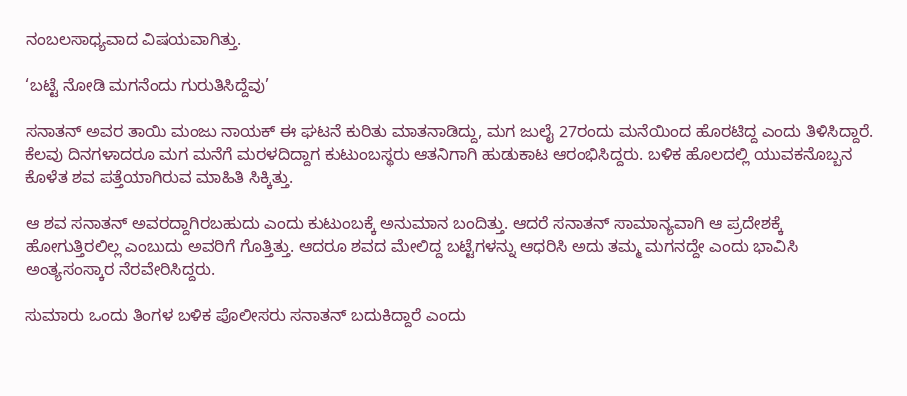ನಂಬಲಸಾಧ್ಯವಾದ ವಿಷಯವಾಗಿತ್ತು.

‘ಬಟ್ಟೆ ನೋಡಿ ಮಗನೆಂದು ಗುರುತಿಸಿದ್ದೆವು’

ಸನಾತನ್ ಅವರ ತಾಯಿ ಮಂಜು ನಾಯಕ್ ಈ ಘಟನೆ ಕುರಿತು ಮಾತನಾಡಿದ್ದು, ಮಗ ಜುಲೈ 27ರಂದು ಮನೆಯಿಂದ ಹೊರಟಿದ್ದ ಎಂದು ತಿಳಿಸಿದ್ದಾರೆ. ಕೆಲವು ದಿನಗಳಾದರೂ ಮಗ ಮನೆಗೆ ಮರಳದಿದ್ದಾಗ ಕುಟುಂಬಸ್ಥರು ಆತನಿಗಾಗಿ ಹುಡುಕಾಟ ಆರಂಭಿಸಿದ್ದರು. ಬಳಿಕ ಹೊಲದಲ್ಲಿ ಯುವಕನೊಬ್ಬನ ಕೊಳೆತ ಶವ ಪತ್ತೆಯಾಗಿರುವ ಮಾಹಿತಿ ಸಿಕ್ಕಿತ್ತು.

ಆ ಶವ ಸನಾತನ್ ಅವರದ್ದಾಗಿರಬಹುದು ಎಂದು ಕುಟುಂಬಕ್ಕೆ ಅನುಮಾನ ಬಂದಿತ್ತು. ಆದರೆ ಸನಾತನ್ ಸಾಮಾನ್ಯವಾಗಿ ಆ ಪ್ರದೇಶಕ್ಕೆ ಹೋಗುತ್ತಿರಲಿಲ್ಲ ಎಂಬುದು ಅವರಿಗೆ ಗೊತ್ತಿತ್ತು. ಆದರೂ ಶವದ ಮೇಲಿದ್ದ ಬಟ್ಟೆಗಳನ್ನು ಆಧರಿಸಿ ಅದು ತಮ್ಮ ಮಗನದ್ದೇ ಎಂದು ಭಾವಿಸಿ ಅಂತ್ಯಸಂಸ್ಕಾರ ನೆರವೇರಿಸಿದ್ದರು.

ಸುಮಾರು ಒಂದು ತಿಂಗಳ ಬಳಿಕ ಪೊಲೀಸರು ಸನಾತನ್ ಬದುಕಿದ್ದಾರೆ ಎಂದು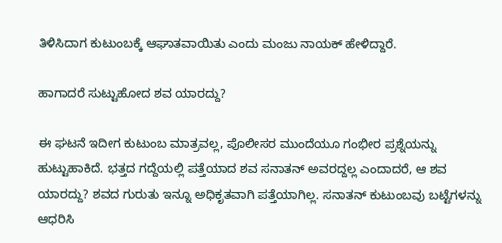ತಿಳಿಸಿದಾಗ ಕುಟುಂಬಕ್ಕೆ ಆಘಾತವಾಯಿತು ಎಂದು ಮಂಜು ನಾಯಕ್ ಹೇಳಿದ್ದಾರೆ.

ಹಾಗಾದರೆ ಸುಟ್ಟುಹೋದ ಶವ ಯಾರದ್ದು?

ಈ ಘಟನೆ ಇದೀಗ ಕುಟುಂಬ ಮಾತ್ರವಲ್ಲ, ಪೊಲೀಸರ ಮುಂದೆಯೂ ಗಂಭೀರ ಪ್ರಶ್ನೆಯನ್ನು ಹುಟ್ಟುಹಾಕಿದೆ. ಭತ್ತದ ಗದ್ದೆಯಲ್ಲಿ ಪತ್ತೆಯಾದ ಶವ ಸನಾತನ್ ಅವರದ್ದಲ್ಲ ಎಂದಾದರೆ, ಆ ಶವ ಯಾರದ್ದು? ಶವದ ಗುರುತು ಇನ್ನೂ ಅಧಿಕೃತವಾಗಿ ಪತ್ತೆಯಾಗಿಲ್ಲ. ಸನಾತನ್ ಕುಟುಂಬವು ಬಟ್ಟೆಗಳನ್ನು ಆಧರಿಸಿ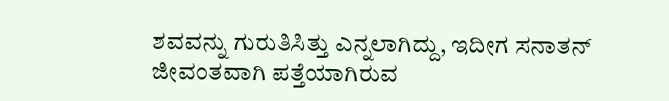ಶವವನ್ನು ಗುರುತಿಸಿತ್ತು ಎನ್ನಲಾಗಿದ್ದು, ಇದೀಗ ಸನಾತನ್ ಜೀವಂತವಾಗಿ ಪತ್ತೆಯಾಗಿರುವ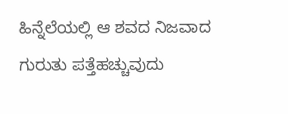ಹಿನ್ನೆಲೆಯಲ್ಲಿ ಆ ಶವದ ನಿಜವಾದ ಗುರುತು ಪತ್ತೆಹಚ್ಚುವುದು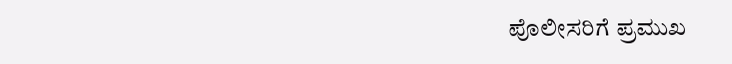ಪೊಲೀಸರಿಗೆ ಪ್ರಮುಖ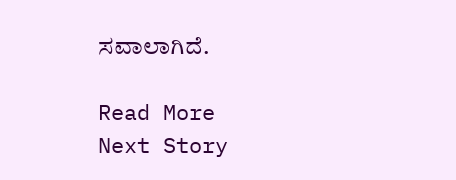ಸವಾಲಾಗಿದೆ.

Read More
Next Story